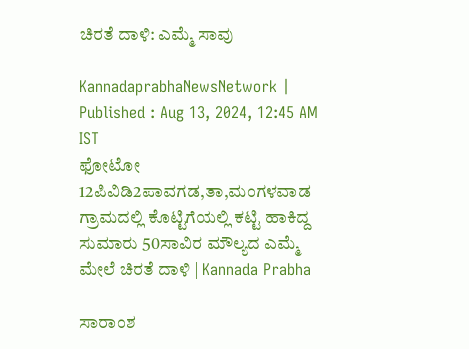ಚಿರತೆ ದಾಳಿ: ಎಮ್ಮೆ ಸಾವು

KannadaprabhaNewsNetwork |
Published : Aug 13, 2024, 12:45 AM IST
ಫೋಟೋ 12ಪಿವಿಡಿ2ಪಾವಗಡ,ತಾ,ಮಂಗಳವಾಡ ಗ್ರಾಮದಲ್ಲಿ ಕೊಟ್ಟಿಗೆಯಲ್ಲಿ ಕಟ್ಟಿ ಹಾಕಿದ್ದ ಸುಮಾರು 50ಸಾವಿರ ಮೌಲ್ಯದ ಎಮ್ಮೆ ಮೇಲೆ ಚಿರತೆ ದಾಳಿ | Kannada Prabha

ಸಾರಾಂಶ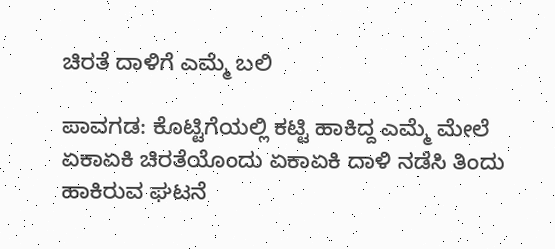ಚಿರತೆ ದಾಳಿಗೆ ಎಮ್ಮೆ ಬಲಿ

ಪಾವಗಡ: ಕೊಟ್ಟಿಗೆಯಲ್ಲಿ ಕಟ್ಟಿ ಹಾಕಿದ್ದ ಎಮ್ಮೆ ಮೇಲೆ ಏಕಾಏಕಿ ಚಿರತೆಯೊಂದು ಏಕಾಏಕಿ ದಾಳಿ ನಡೆಸಿ ತಿಂದು ಹಾಕಿರುವ ಘಟನೆ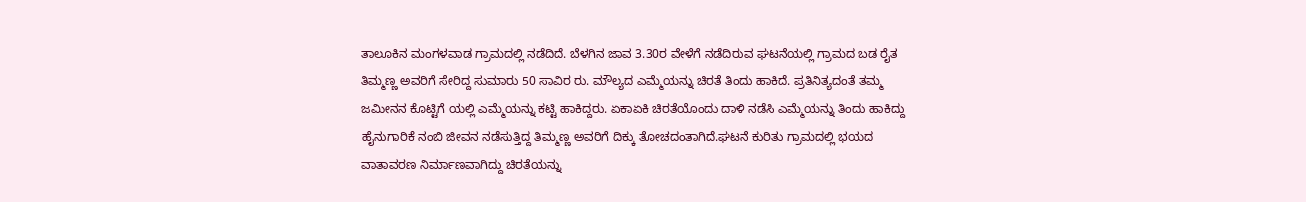ತಾಲೂಕಿನ ಮಂಗಳವಾಡ ಗ್ರಾಮದಲ್ಲಿ ನಡೆದಿದೆ. ಬೆಳಗಿನ ಜಾವ 3.30ರ ವೇಳೆಗೆ ನಡೆದಿರುವ ಘಟನೆಯಲ್ಲಿ ಗ್ರಾಮದ ಬಡ ರೈತ ತಿಮ್ಮಣ್ಣ ಅವರಿಗೆ ಸೇರಿದ್ದ ಸುಮಾರು 50 ಸಾವಿರ ರು. ಮೌಲ್ಯದ ಎಮ್ಮೆಯನ್ನು ಚಿರತೆ ತಿಂದು ಹಾಕಿದೆ. ಪ್ರತಿನಿತ್ಯದಂತೆ ತಮ್ಮ ಜಮೀನನ ಕೊಟ್ಟಿಗೆ ಯಲ್ಲಿ ಎಮ್ಮೆಯನ್ನು ಕಟ್ಟಿ ಹಾಕಿದ್ದರು. ಏಕಾಏಕಿ ಚಿರತೆಯೊಂದು ದಾಳಿ ನಡೆಸಿ ಎಮ್ಮೆಯನ್ನು ತಿಂದು ಹಾಕಿದ್ದು ಹೈನುಗಾರಿಕೆ ನಂಬಿ ಜೀವನ ನಡೆಸುತ್ತಿದ್ದ ತಿಮ್ಮಣ್ಣ ಅವರಿಗೆ ದಿಕ್ಕು ತೋಚದಂತಾಗಿದೆ.ಘಟನೆ ಕುರಿತು ಗ್ರಾಮದಲ್ಲಿ ಭಯದ ವಾತಾವರಣ ನಿರ್ಮಾಣವಾಗಿದ್ದು ಚಿರತೆಯನ್ನು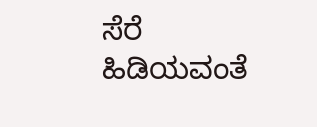ಸೆರೆ ಹಿಡಿಯವಂತೆ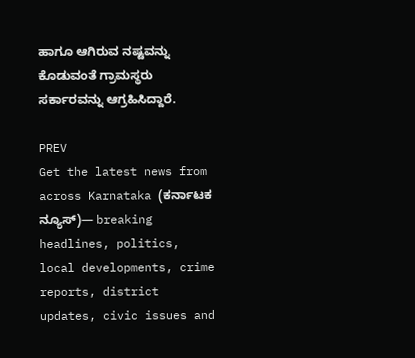ಹಾಗೂ ಆಗಿರುವ ನಷ್ಟವನ್ನು ಕೊಡುವಂತೆ ಗ್ರಾಮಸ್ಥರು ಸರ್ಕಾರವನ್ನು ಆಗ್ರಹಿಸಿದ್ದಾರೆ.

PREV
Get the latest news from across Karnataka (ಕರ್ನಾಟಕ ನ್ಯೂಸ್)— breaking headlines, politics, local developments, crime reports, district updates, civic issues and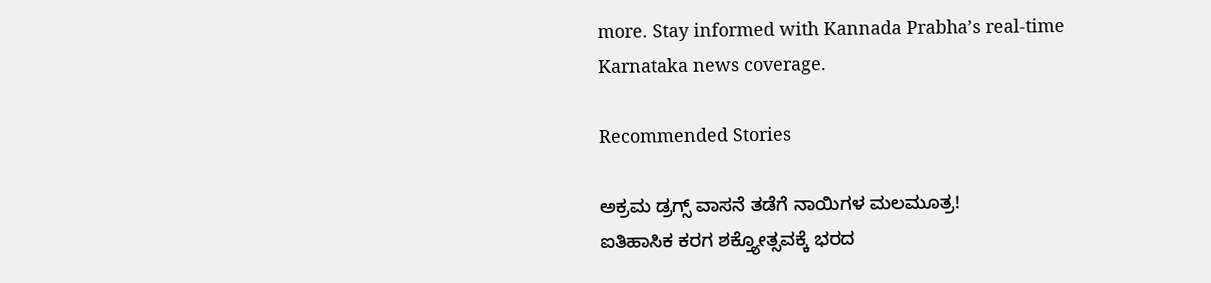more. Stay informed with Kannada Prabha’s real‑time Karnataka news coverage.

Recommended Stories

ಅಕ್ರಮ ಡ್ರಗ್ಸ್‌ ವಾಸನೆ ತಡೆಗೆ ನಾಯಿಗಳ ಮಲಮೂತ್ರ!
ಐತಿಹಾಸಿಕ ಕರಗ ಶಕ್ತ್ಯೋತ್ಸವಕ್ಕೆ ಭರದ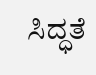ಸಿದ್ಧತೆ